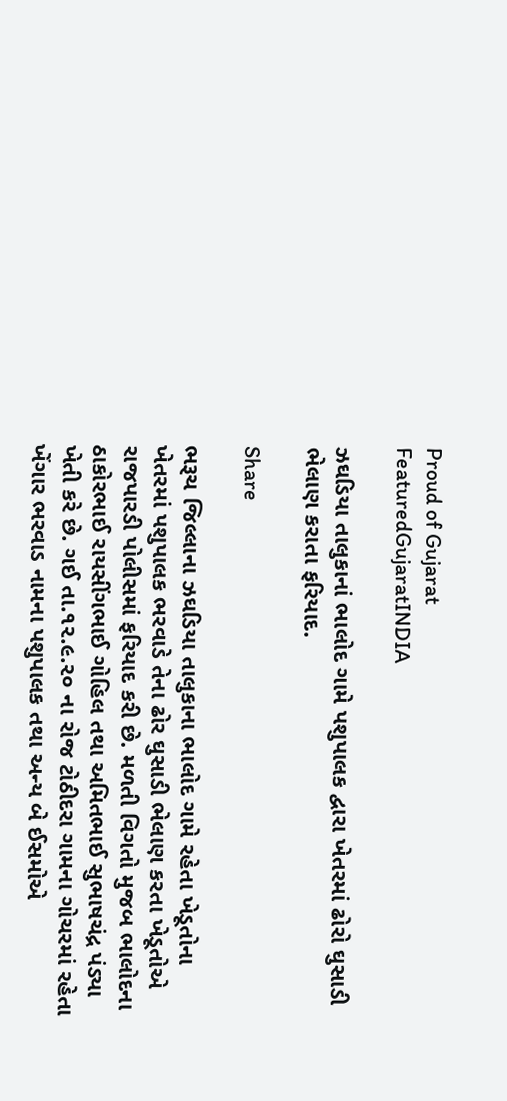Proud of Gujarat
FeaturedGujaratINDIA

ઝઘડિયા તાલુકાનાં ભાલોદ ગામે પશુપાલક દ્વારા ખેતરમાં ઢોરો ઘુસાડી ભેલાણ કરાતા ફરિયાદ.

Share

ભરૂચ જિલ્લાના ઝઘડિયા તાલુકાના ભાલોદ ગામે રહેતા ખેડૂતોના ખેતરમાં પશુપાલક ભરવાડે તેના ઢોર ઘુસાડી ભેલાણ કરતા ખેડૂતોએ રાજપારડી પોલીસમાં ફરિયાદ કરી છે. મળતી વિગતો મુજબ ભાલોદના ઠાકોરભાઈ રાયસીંગભાઈ ગોહિલ તથા અમિતભાઈ સુભાષચંદ્ર પંડ્યા ખેતી કરે છે. ગઈ તા.૧૨.૯.૨૦ ના રોજ ટોઠીદરા ગામના ગોચરમાં રહેતા ખેંગાર ભરવાડ નામના પશુપાલક તથા અન્ય બે ઈસમોએ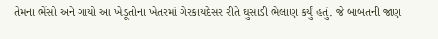તેમના ભેંસો અને ગાયો આ ખેડૂતોના ખેતરમાં ગેરકાયદેસર રીતે ઘુસાડી ભેલાણ કર્યું હતું. જે બાબતની જાણ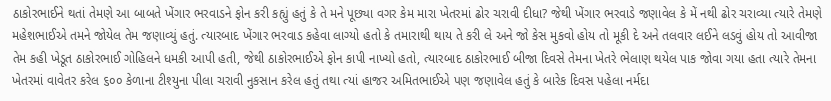ઠાકોરભાઈને થતાં તેમણે આ બાબતે ખેંગાર ભરવાડને ફોન કરી કહ્યું હતું કે તે મને પૂછ્યા વગર કેમ મારા ખેતરમાં ઢોર ચરાવી દીધા? જેથી ખેંગાર ભરવાડે જણાવેલ કે મેં નથી ઢોર ચરાવ્યા ત્યારે તેમણે મહેશભાઈએ તમને જોયેલ તેમ જણાવ્યું હતું. ત્યારબાદ ખેંગાર ભરવાડ કહેવા લાગ્યો હતો કે તમારાથી થાય તે કરી લે અને જો કેસ મુકવો હોય તો મૂકી દે અને તલવાર લઈને લડવું હોય તો આવીજા તેમ કહી ખેડૂત ઠાકોરભાઈ ગોહિલને ધમકી આપી હતી, જેથી ઠાકોરભાઈએ ફોન કાપી નાખ્યો હતો, ત્યારબાદ ઠાકોરભાઈ બીજા દિવસે તેમના ખેતરે ભેલાણ થયેલ પાક જોવા ગયા હતા ત્યારે તેમના ખેતરમાં વાવેતર કરેલ ૬૦૦ કેળાના ટીશ્યુના પીલા ચરાવી નુકસાન કરેલ હતું તથા ત્યાં હાજર અમિતભાઈએ પણ જણાવેલ હતું કે બારેક દિવસ પહેલા નર્મદા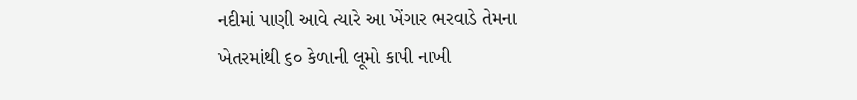નદીમાં પાણી આવે ત્યારે આ ખેંગાર ભરવાડે તેમના ખેતરમાંથી ૬૦ કેળાની લૂમો કાપી નાખી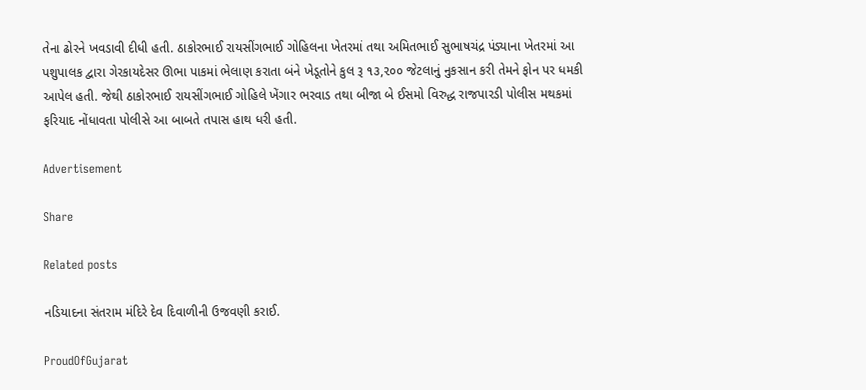તેના ઢોરને ખવડાવી દીધી હતી. ઠાકોરભાઈ રાયસીંગભાઈ ગોહિલના ખેતરમાં તથા અમિતભાઈ સુભાષચંદ્ર પંડ્યાના ખેતરમાં આ પશુપાલક દ્વારા ગેરકાયદેસર ઊભા પાકમાં ભેલાણ કરાતા બંને ખેડૂતોને કુલ રૂ ૧૩,૨૦૦ જેટલાનું નુકસાન કરી તેમને ફોન પર ધમકી આપેલ હતી. જેથી ઠાકોરભાઈ રાયસીંગભાઈ ગોહિલે ખેંગાર ભરવાડ તથા બીજા બે ઈસમો વિરુદ્ધ રાજપારડી પોલીસ મથકમાં ફરિયાદ નોંધાવતા પોલીસે આ બાબતે તપાસ હાથ ધરી હતી.

Advertisement

Share

Related posts

નડિયાદના સંતરામ મંદિરે દેવ દિવાળીની ઉજવણી કરાઈ.

ProudOfGujarat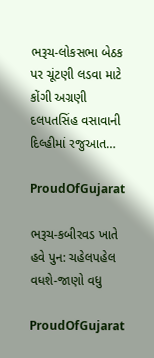ભરૂચ-લોકસભા બેઠક પર ચૂંટણી લડવા માટે કોંગી અગ્રણી દલપતસિંહ વસાવાની દિલ્હીમાં રજુઆત…

ProudOfGujarat

ભરૂચ-કબીરવડ ખાતે હવે પુન: ચહેલપહેલ વધશે-જાણો વધુ

ProudOfGujarat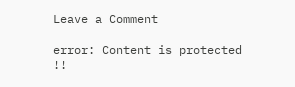Leave a Comment

error: Content is protected !!